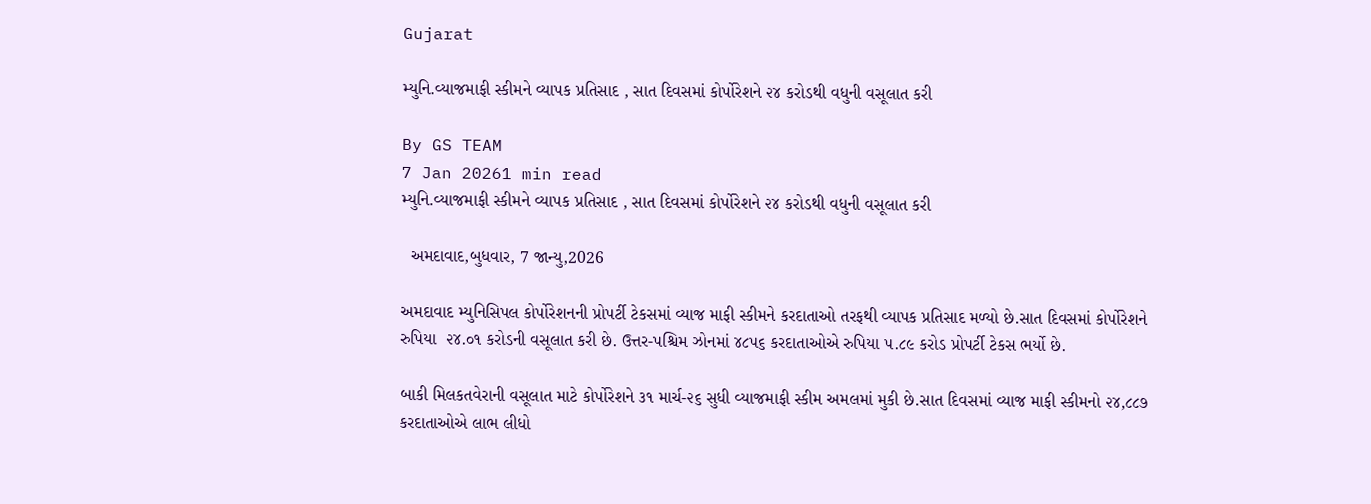Gujarat

મ્યુનિ.વ્યાજમાફી સ્કીમને વ્યાપક પ્રતિસાદ , સાત દિવસમાં કોર્પોરેશને ૨૪ કરોડથી વધુની વસૂલાત કરી

By GS TEAM
7 Jan 20261 min read
મ્યુનિ.વ્યાજમાફી સ્કીમને વ્યાપક પ્રતિસાદ , સાત દિવસમાં કોર્પોરેશને ૨૪ કરોડથી વધુની વસૂલાત કરી

  અમદાવાદ,બુધવાર, 7 જાન્યુ,2026

અમદાવાદ મ્યુનિસિપલ કોર્પોરેશનની પ્રોપર્ટી ટેકસમાં વ્યાજ માફી સ્કીમને કરદાતાઓ તરફથી વ્યાપક પ્રતિસાદ મળ્યો છે.સાત દિવસમાં કોર્પોરેશને રુપિયા  ૨૪.૦૧ કરોડની વસૂલાત કરી છે. ઉત્તર-પશ્ચિમ ઝોનમાં ૪૮૫૬ કરદાતાઓએ રુપિયા ૫.૮૯ કરોડ પ્રોપર્ટી ટેકસ ભર્યો છે.

બાકી મિલકતવેરાની વસૂલાત માટે કોર્પોરેશને ૩૧ માર્ચ-૨૬ સુધી વ્યાજમાફી સ્કીમ અમલમાં મુકી છે.સાત દિવસમાં વ્યાજ માફી સ્કીમનો ૨૪,૮૮૭ કરદાતાઓએ લાભ લીધો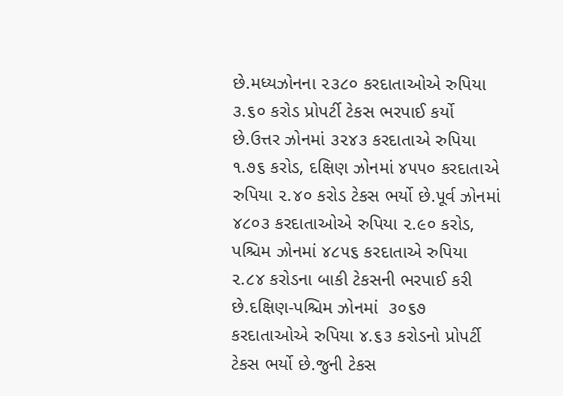છે.મધ્યઝોનના ૨૩૮૦ કરદાતાઓએ રુપિયા ૩.૬૦ કરોડ પ્રોપર્ટી ટેકસ ભરપાઈ કર્યો છે.ઉત્તર ઝોનમાં ૩૨૪૩ કરદાતાએ રુપિયા ૧.૭૬ કરોડ, દક્ષિણ ઝોનમાં ૪૫૫૦ કરદાતાએ રુપિયા ૨.૪૦ કરોડ ટેકસ ભર્યો છે.પૂર્વ ઝોનમાં ૪૮૦૩ કરદાતાઓએ રુપિયા ૨.૯૦ કરોડ, પશ્ચિમ ઝોનમાં ૪૮૫૬ કરદાતાએ રુપિયા ૨.૮૪ કરોડના બાકી ટેકસની ભરપાઈ કરી છે.દક્ષિણ-પશ્ચિમ ઝોનમાં  ૩૦૬૭ કરદાતાઓએ રુપિયા ૪.૬૩ કરોડનો પ્રોપર્ટી ટેકસ ભર્યો છે.જુની ટેકસ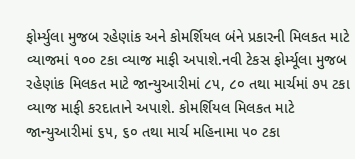ફોર્મ્યુલા મુજબ રહેણાંક અને કોમર્શિયલ બંને પ્રકારની મિલકત માટે વ્યાજમાં ૧૦૦ ટકા વ્યાજ માફી અપાશે.નવી ટેકસ ફોર્મ્યૂલા મુજબ રહેણાંક મિલકત માટે જાન્યુઆરીમાં ૮૫, ૮૦ તથા માર્ચમાં ૭૫ ટકા વ્યાજ માફી કરદાતાને અપાશે. કોમર્શિયલ મિલકત માટે જાન્યુઆરીમાં ૬૫, ૬૦ તથા માર્ચ મહિનામા ૫૦ ટકા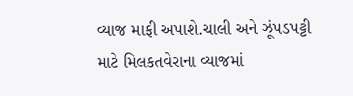વ્યાજ માફી અપાશે.ચાલી અને ઝૂંપડપટ્ટી માટે મિલકતવેરાના વ્યાજમાં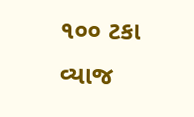૧૦૦ ટકા વ્યાજ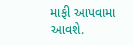માફી આપવામા આવશે.